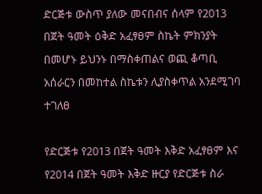ድርጅቱ ውስጥ ያለው መናበብና ሰላም የ2013 በጀት ዓመት ዕቅድ አፈፃፀም ስኬት ምክንያት በመሆኑ ይህንኑ በማስቀጠልና ወጪ ቆጣቢ አሰራርን በመከተል ስኬቱን ሊያስቀጥል አንደሚገባ ተገለፀ

የድርጅቱ የ2013 በጀት ዓመት እቅድ አፈፃፀም እና የ2014 በጀት ዓመት እቅድ ዙርያ የድርጅቱ ስራ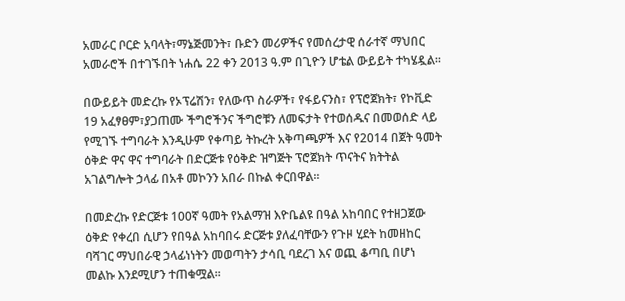አመራር ቦርድ አባላት፣ማኔጅመንት፣ ቡድን መሪዎችና የመሰረታዊ ሰራተኛ ማህበር አመራሮች በተገኙበት ነሐሴ 22 ቀን 2013 ዓ.ም በጊዮን ሆቴል ውይይት ተካሄዷል፡፡

በውይይት መድረኩ የኦፕሬሽን፣ የለውጥ ስራዎች፣ የፋይናንስ፣ የፕሮጀክት፣ የኮቪድ 19 አፈፃፀም፣ያጋጠሙ ችግሮችንና ችግሮቹን ለመፍታት የተወሰዱና በመወሰድ ላይ የሚገኙ ተግባራት እንዲሁም የቀጣይ ትኩረት አቅጣጫዎች እና የ2014 በጀት ዓመት ዕቅድ ዋና ዋና ተግባራት በድርጅቱ የዕቅድ ዝግጅት ፕሮጀክት ጥናትና ክትትል አገልግሎት ኃላፊ በአቶ መኮንን አበራ በኩል ቀርበዋል፡፡

በመድረኩ የድርጅቱ 100ኛ ዓመት የአልማዝ እዮቤልዩ በዓል አከባበር የተዘጋጀው ዕቅድ የቀረበ ሲሆን የበዓል አከባበሩ ድርጅቱ ያለፈባቸውን የጉዞ ሂደት ከመዘከር ባሻገር ማህበራዊ ኃላፊነነትን መወጣትን ታሳቢ ባደረገ እና ወጪ ቆጣቢ በሆነ መልኩ እንደሚሆን ተጠቁሟል፡፡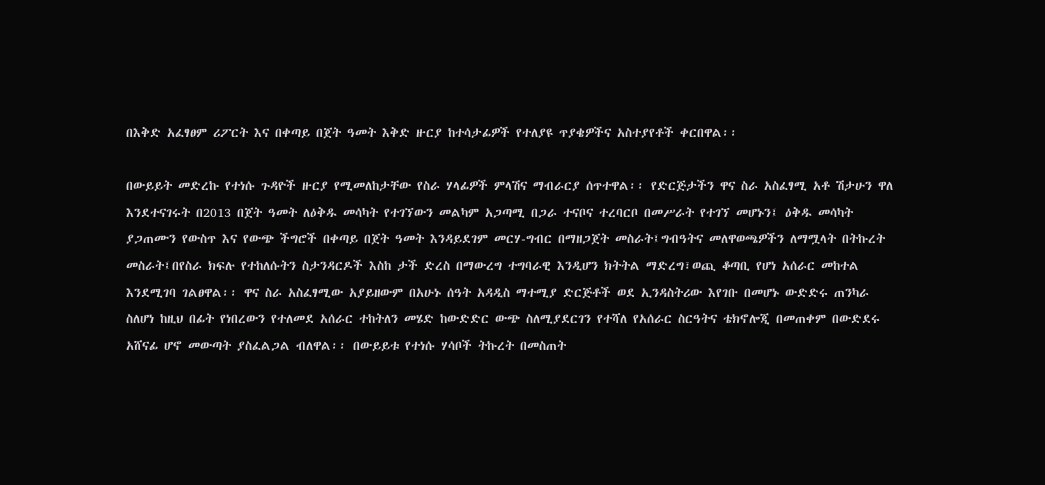በእቅድ አፈፃፀም ሪፖርት እና በቀጣይ በጀት ዓመት እቅድ ዙርያ ከተሳታፊዎች የተለያዩ ጥያቄዎችና አስተያየቶች ቀርበዋል፡፡

በውይይት መድረኩ የተነሱ ጉዳዮች ዙርያ የሚመለከታቸው የስራ ሃላፊዎች ምላሽና ማብራርያ ሰጥተዋል፡፡ የድርጅታችን ዋና ስራ አስፈፃሚ አቶ ሽታሁን ዋለ እንደተናገሩት በ2013 በጀት ዓመት ለዕቅዱ መሳካት የተገኘውን መልካም አጋጣሚ በጋራ ተናቦና ተረባርቦ በመሥራት የተገኘ መሆኑን፤ ዕቅዱ መሳካት ያጋጠሙን የውስጥ እና የውጭ ችግሮች በቀጣይ በጀት ዓመት እንዳይደገም መርሃ-ግብር በማዘጋጀት መስራት፤ግብዓትና መለዋወጫዎችን ለማሟላት በትኩረት መስራት፤በየስራ ክፍሉ የተከለሱትን ስታንዳርዶች እስከ ታች ድረስ በማውረግ ተግባራዊ እንዲሆን ክትትል ማድረግ፣ወጪ ቆጣቢ የሆነ አሰራር መከተል እንደሚገባ ገልፀዋል፡፡ ዋና ስራ አስፈፃሚው አያይዘውም በአሁኑ ሰዓት አዳዲስ ማተሚያ ድርጅቶች ወደ ኢንዳስትሪው እየገቡ በመሆኑ ውድድሩ ጠንካራ ስለሆነ ከዚህ በፊት የነበረውን የተለመደ አሰራር ተከትለን መሄድ ከውድድር ውጭ ስለሚያደርገን የተሻለ የአሰራር ስርዓትና ቴክኖሎጂ በመጠቀም በውድደሩ አሸናፊ ሆኖ መውጣት ያስፈልጋል ብለዋል፡፡ በውይይቱ የተነሱ ሃሳቦች ትኩረት በመስጠት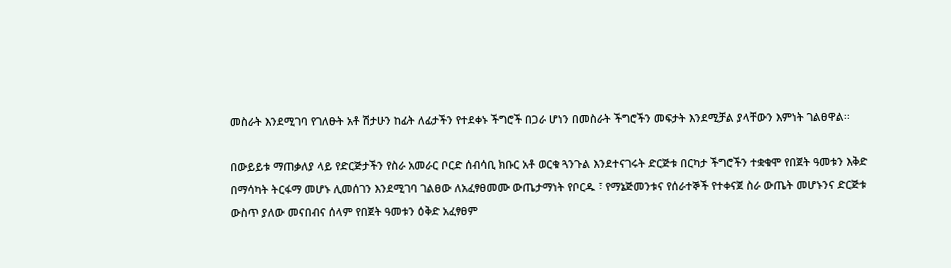መስራት እንደሚገባ የገለፁት አቶ ሽታሁን ከፊት ለፊታችን የተደቀኑ ችግሮች በጋራ ሆነን በመስራት ችግሮችን መፍታት እንደሚቻል ያላቸውን እምነት ገልፀዋል፡፡

በውይይቱ ማጠቃለያ ላይ የድርጅታችን የስራ አመራር ቦርድ ሰብሳቢ ክቡር አቶ ወርቁ ጓንጉል እንደተናገሩት ድርጅቱ በርካታ ችግሮችን ተቋቁሞ የበጀት ዓመቱን እቅድ በማሳካት ትርፋማ መሆኑ ሊመሰገን እንደሚገባ ገልፀው ለአፈፃፀመሙ ውጤታማነት የቦርዱ ፣ የማኔጅመንቱና የሰራተኞች የተቀናጀ ስራ ውጤት መሆኑንና ድርጅቱ ውስጥ ያለው መናበብና ሰላም የበጀት ዓመቱን ዕቅድ አፈፃፀም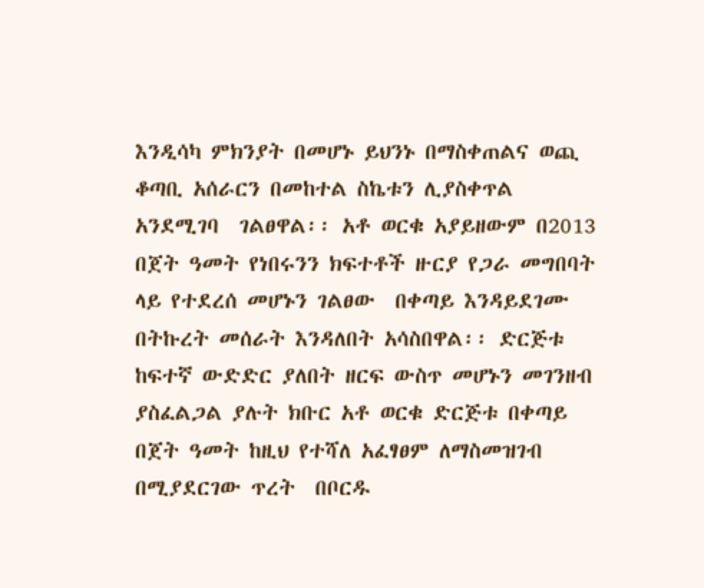እንዲሳካ ምክንያት በመሆኑ ይህንኑ በማስቀጠልና ወጪ ቆጣቢ አሰራርን በመከተል ስኬቱን ሊያስቀጥል አንደሚገባ  ገልፀዋል፡፡ አቶ ወርቁ አያይዘውም በ2013 በጀት ዓመት የነበሩንን ክፍተቶች ዙርያ የጋራ መግበባት ላይ የተደረሰ መሆኑን ገልፀው  በቀጣይ እንዳይደገሙ በትኩረት መሰራት እንዳለበት አሳስበዋል፡፡ ድርጅቱ ከፍተኛ ውድድር ያለበት ዘርፍ ውስጥ መሆኑን መገንዘብ ያስፈልጋል ያሉት ክቡር አቶ ወርቁ ድርጅቱ በቀጣይ በጀት ዓመት ከዚህ የተሻለ አፈፃፀም ለማስመዝገብ በሚያደርገው ጥረት  በቦርዱ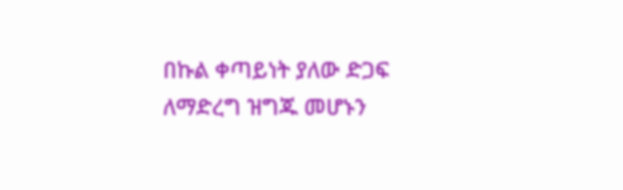በኩል ቀጣይነት ያለው ድጋፍ ለማድረግ ዝግጁ መሆኑን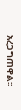አረጋግጠዋል፡፡